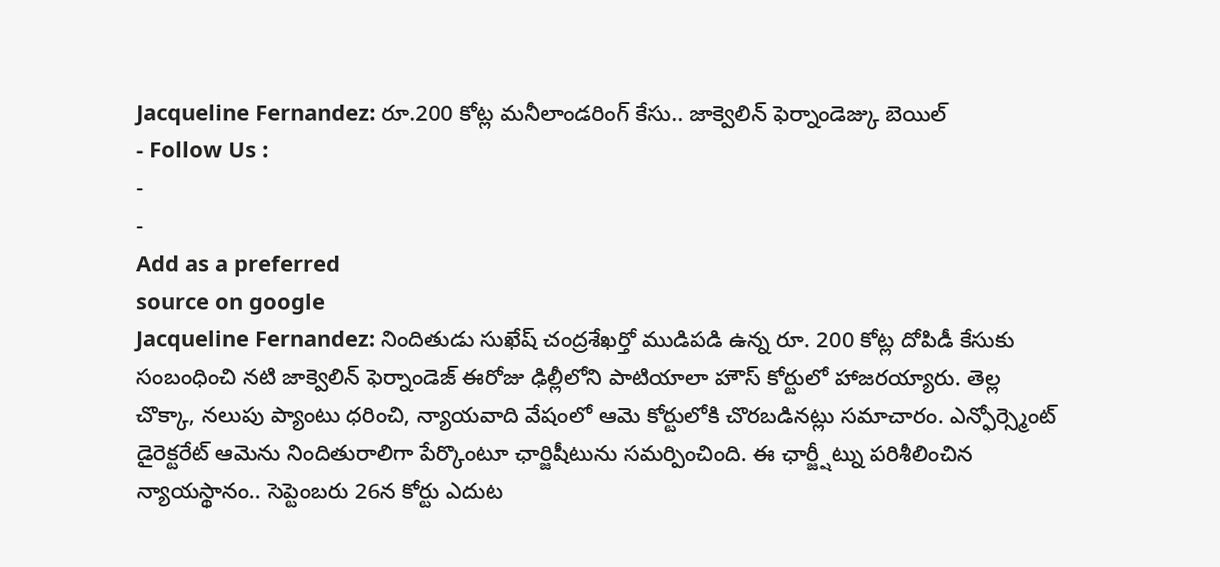Jacqueline Fernandez: రూ.200 కోట్ల మనీలాండరింగ్ కేసు.. జాక్వెలిన్ ఫెర్నాండెజ్కు బెయిల్
- Follow Us :
-
-
Add as a preferred
source on google
Jacqueline Fernandez: నిందితుడు సుఖేష్ చంద్రశేఖర్తో ముడిపడి ఉన్న రూ. 200 కోట్ల దోపిడీ కేసుకు సంబంధించి నటి జాక్వెలిన్ ఫెర్నాండెజ్ ఈరోజు ఢిల్లీలోని పాటియాలా హౌస్ కోర్టులో హాజరయ్యారు. తెల్ల చొక్కా, నలుపు ప్యాంటు ధరించి, న్యాయవాది వేషంలో ఆమె కోర్టులోకి చొరబడినట్లు సమాచారం. ఎన్ఫోర్స్మెంట్ డైరెక్టరేట్ ఆమెను నిందితురాలిగా పేర్కొంటూ ఛార్జిషీటును సమర్పించింది. ఈ ఛార్జ్షీట్ను పరిశీలించిన న్యాయస్థానం.. సెప్టెంబరు 26న కోర్టు ఎదుట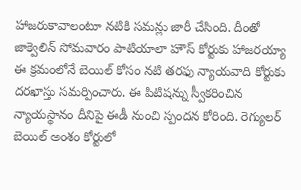హాజరుకావాలంటూ నటికి సమన్లు జారీ చేసింది. దీంతో జాక్వెలిన్ సోమవారం పాటియాలా హౌస్ కోర్టుకు హాజరయ్యా ఈ క్రమంలోనే బెయిల్ కోసం నటి తరఫు న్యాయవాది కోర్టుకు దరఖాస్తు సమర్పించారు. ఈ పిటిషన్ను స్వీకరించిన న్యాయస్థానం దీనిపై ఈడీ నుంచి స్పందన కోరింది. రెగ్యులర్ బెయిల్ అంశం కోర్టులో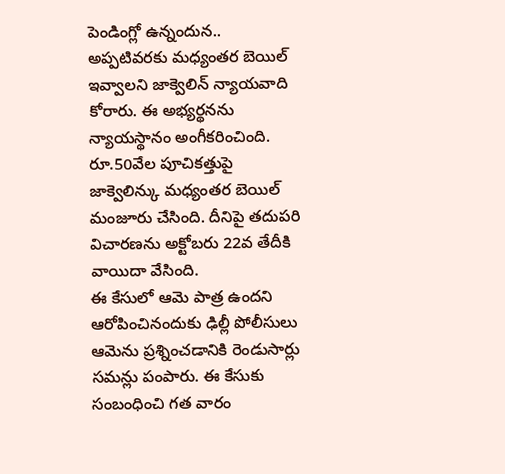పెండింగ్లో ఉన్నందున.. అప్పటివరకు మధ్యంతర బెయిల్ ఇవ్వాలని జాక్వెలిన్ న్యాయవాది కోరారు. ఈ అభ్యర్థనను న్యాయస్థానం అంగీకరించింది. రూ.50వేల పూచికత్తుపై జాక్వెలిన్కు మధ్యంతర బెయిల్ మంజూరు చేసింది. దీనిపై తదుపరి విచారణను అక్టోబరు 22వ తేదీకి వాయిదా వేసింది.
ఈ కేసులో ఆమె పాత్ర ఉందని ఆరోపించినందుకు ఢిల్లీ పోలీసులు ఆమెను ప్రశ్నించడానికి రెండుసార్లు సమన్లు పంపారు. ఈ కేసుకు సంబంధించి గత వారం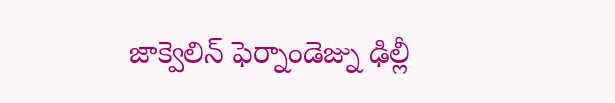జాక్వెలిన్ ఫెర్నాండెజ్ను ఢిల్లీ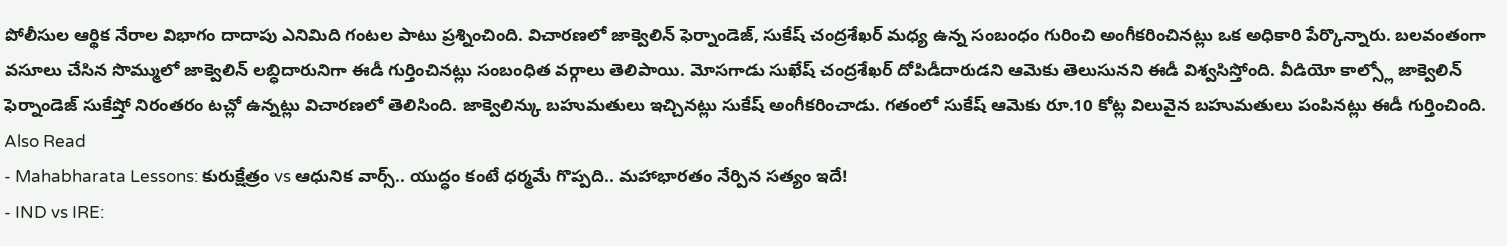పోలీసుల ఆర్థిక నేరాల విభాగం దాదాపు ఎనిమిది గంటల పాటు ప్రశ్నించింది. విచారణలో జాక్వెలిన్ ఫెర్నాండెజ్, సుకేష్ చంద్రశేఖర్ మధ్య ఉన్న సంబంధం గురించి అంగీకరించినట్లు ఒక అధికారి పేర్కొన్నారు. బలవంతంగా వసూలు చేసిన సొమ్ములో జాక్వెలిన్ లబ్ధిదారునిగా ఈడీ గుర్తించినట్లు సంబంధిత వర్గాలు తెలిపాయి. మోసగాడు సుఖేష్ చంద్రశేఖర్ దోపిడీదారుడని ఆమెకు తెలుసునని ఈడీ విశ్వసిస్తోంది. వీడియో కాల్స్లో జాక్వెలిన్ ఫెర్నాండెజ్ సుకేష్తో నిరంతరం టచ్లో ఉన్నట్లు విచారణలో తెలిసింది. జాక్వెలిన్కు బహుమతులు ఇచ్చినట్లు సుకేష్ అంగీకరించాడు. గతంలో సుకేష్ ఆమెకు రూ.10 కోట్ల విలువైన బహుమతులు పంపినట్లు ఈడీ గుర్తించింది.
Also Read
- Mahabharata Lessons: కురుక్షేత్రం vs ఆధునిక వార్స్.. యుద్ధం కంటే ధర్మమే గొప్పది.. మహాభారతం నేర్పిన సత్యం ఇదే!
- IND vs IRE: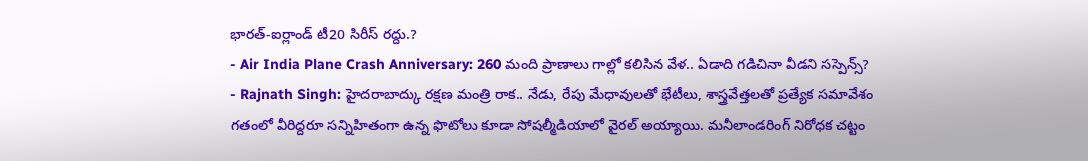భారత్-ఐర్లాండ్ టీ20 సిరీస్ రద్దు.?
- Air India Plane Crash Anniversary: 260 మంది ప్రాణాలు గాల్లో కలిసిన వేళ.. ఏడాది గడిచినా వీడని సస్పెన్స్?
- Rajnath Singh: హైదరాబాద్కు రక్షణ మంత్రి రాక.. నేడు, రేపు మేధావులతో భేటీలు, శాస్త్రవేత్తలతో ప్రత్యేక సమావేశం
గతంలో వీరిద్దరూ సన్నిహితంగా ఉన్న ఫొటోలు కూడా సోషల్మీడియాలో వైరల్ అయ్యాయి. మనీలాండరింగ్ నిరోధక చట్టం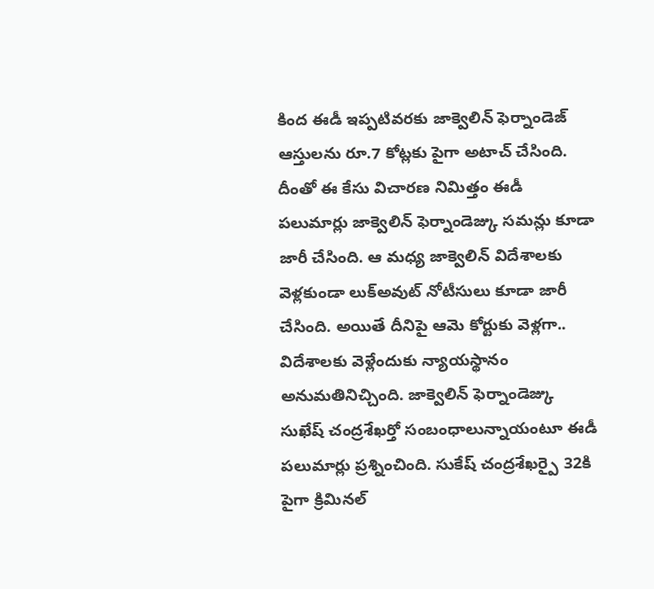కింద ఈడీ ఇప్పటివరకు జాక్వెలిన్ ఫెర్నాండెజ్ ఆస్తులను రూ.7 కోట్లకు పైగా అటాచ్ చేసింది. దీంతో ఈ కేసు విచారణ నిమిత్తం ఈడీ పలుమార్లు జాక్వెలిన్ ఫెర్నాండెజ్కు సమన్లు కూడా జారీ చేసింది. ఆ మధ్య జాక్వెలిన్ విదేశాలకు వెళ్లకుండా లుక్అవుట్ నోటీసులు కూడా జారీ చేసింది. అయితే దీనిపై ఆమె కోర్టుకు వెళ్లగా.. విదేశాలకు వెళ్లేందుకు న్యాయస్థానం అనుమతినిచ్చింది. జాక్వెలిన్ ఫెర్నాండెజ్కు సుఖేష్ చంద్రశేఖర్తో సంబంధాలున్నాయంటూ ఈడీ పలుమార్లు ప్రశ్నించింది. సుకేష్ చంద్రశేఖర్పై 32కి పైగా క్రిమినల్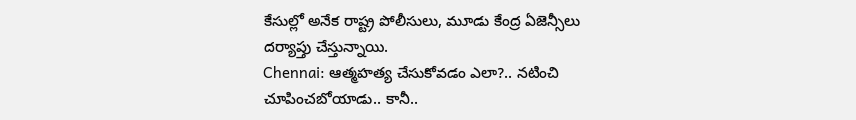కేసుల్లో అనేక రాష్ట్ర పోలీసులు, మూడు కేంద్ర ఏజెన్సీలు దర్యాప్తు చేస్తున్నాయి.
Chennai: ఆత్మహత్య చేసుకోవడం ఎలా?.. నటించి చూపించబోయాడు.. కానీ..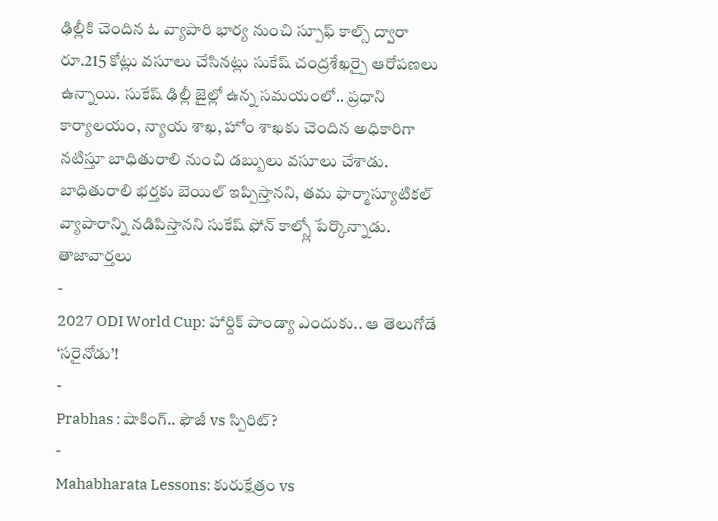ఢిల్లీకి చెందిన ఓ వ్యాపారి భార్య నుంచి స్పూఫ్ కాల్స్ ద్వారా రూ.215 కోట్లు వసూలు చేసినట్లు సుకేష్ చంద్రశేఖర్పై ఆరోపణలు ఉన్నాయి. సుకేష్ ఢిల్లీ జైల్లో ఉన్న సమయంలో.. ప్రధాని కార్యాలయం, న్యాయ శాఖ, హోం శాఖకు చెందిన అధికారిగా నటిస్తూ బాధితురాలి నుంచి డబ్బులు వసూలు చేశాడు. బాధితురాలి భర్తకు బెయిల్ ఇప్పిస్తానని, తమ ఫార్మాస్యూటికల్ వ్యాపారాన్ని నడిపిస్తానని సుకేష్ ఫోన్ కాల్స్లో పేర్కొన్నాడు.
తాజావార్తలు
-
2027 ODI World Cup: హార్దిక్ పాండ్యా ఎందుకు.. ఆ తెలుగోడే ‘సరైనోడు’!
-
Prabhas : షాకింగ్.. ఫౌజీ vs స్పిరిట్?
-
Mahabharata Lessons: కురుక్షేత్రం vs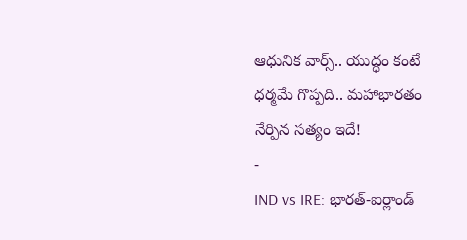ఆధునిక వార్స్.. యుద్ధం కంటే ధర్మమే గొప్పది.. మహాభారతం నేర్పిన సత్యం ఇదే!
-
IND vs IRE: భారత్-ఐర్లాండ్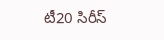టీ20 సిరీస్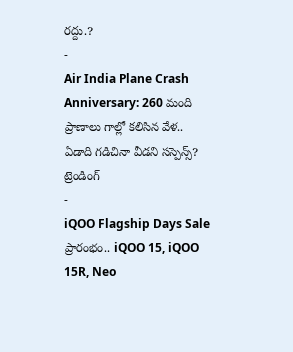రద్దు.?
-
Air India Plane Crash Anniversary: 260 మంది ప్రాణాలు గాల్లో కలిసిన వేళ.. ఏడాది గడిచినా వీడని సస్పెన్స్?
ట్రెండింగ్
-
iQOO Flagship Days Sale ప్రారంభం.. iQOO 15, iQOO 15R, Neo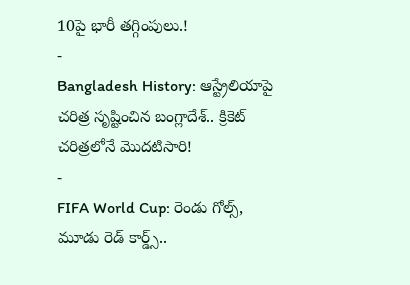10పై భారీ తగ్గింపులు.!
-
Bangladesh History: ఆస్ట్రేలియాపై చరిత్ర సృష్టించిన బంగ్లాదేశ్.. క్రికెట్ చరిత్రలోనే మొదటిసారి!
-
FIFA World Cup: రెండు గోల్స్, మూడు రెడ్ కార్డ్స్..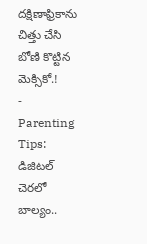దక్షిణాఫ్రికాను చిత్తు చేసి బోణి కొట్టిన మెక్సికో.!
-
Parenting Tips: డిజిటల్ చెరలో బాల్యం..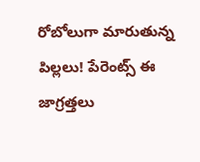రోబోలుగా మారుతున్న పిల్లలు! పేరెంట్స్ ఈ జాగ్రత్తలు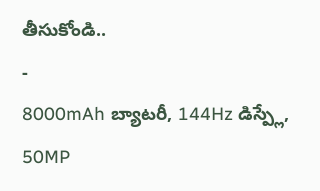తీసుకోండి..
-
8000mAh బ్యాటరీ, 144Hz డిస్ప్లే, 50MP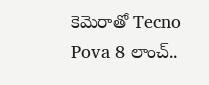కెమెరాతో Tecno Pova 8 లాంచ్..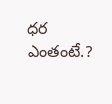ధర ఎంతంటే.?